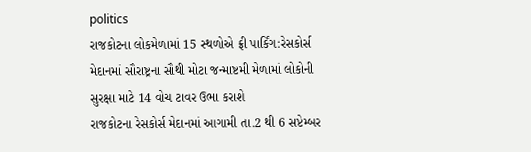politics
રાજકોટના લોકમેળામાં 15 સ્થળોએ ફ્રી પાર્કિંગ:રેસકોર્સ મેદાનમાં સૌરાષ્ટ્રના સૌથી મોટા જન્માષ્ટમી મેળામાં લોકોની સુરક્ષા માટે 14 વોચ ટાવર ઉભા કરાશે
રાજકોટના રેસકોર્સ મેદાનમાં આગામી તા.2 થી 6 સપ્ટેમ્બર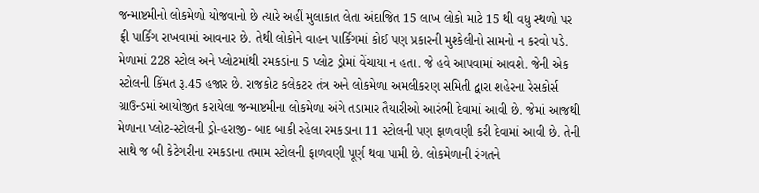જન્માષ્ટમીનો લોકમેળો યોજવાનો છે ત્યારે અહીં મુલાકાત લેતા અંદાજિત 15 લાખ લોકો માટે 15 થી વધુ સ્થળો પર ફ્રી પાર્કિંગ રાખવામાં આવનાર છે. તેથી લોકોને વાહન પાર્કિંગમાં કોઈ પણ પ્રકારની મુશ્કેલીનો સામનો ન કરવો પડે. મેળામાં 228 સ્ટોલ અને પ્લોટમાંથી રમકડાંના 5 પ્લોટ ડ્રોમાં વેંચાયા ન હતા. જે હવે આપવામાં આવશે. જેની એક સ્ટોલની કિંમત રૂ.45 હજાર છે. રાજકોટ કલેકટર તંત્ર અને લોકમેળા અમલીકરણ સમિતી દ્વારા શહેરના રેસકોર્સ ગ્રાઉન્ડમાં આયોજીત કરાયેલા જન્માષ્ટમીના લોકમેળા અંગે તડામાર તૈયારીઓ આરંભી દેવામાં આવી છે. જેમાં આજથી મેળાના પ્લોટ-સ્ટોલની ડ્રો-હરાજી- બાદ બાકી રહેલા રમકડાના 11 સ્ટોલની પણ ફાળવણી કરી દેવામાં આવી છે. તેની સાથે જ બી કેટેગરીના રમકડાના તમામ સ્ટોલની ફાળવણી પૂર્ણ થવા પામી છે. લોકમેળાની રંગતને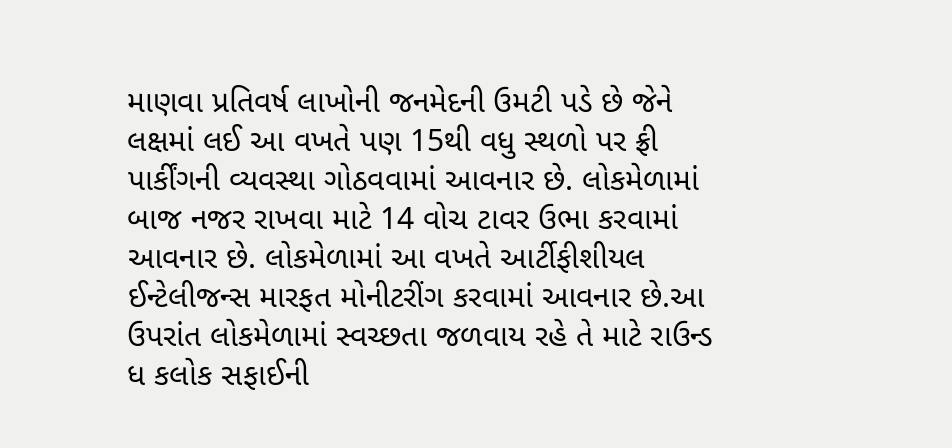માણવા પ્રતિવર્ષ લાખોની જનમેદની ઉમટી પડે છે જેને લક્ષમાં લઈ આ વખતે પણ 15થી વધુ સ્થળો પર ફ્રી પાર્કીંગની વ્યવસ્થા ગોઠવવામાં આવનાર છે. લોકમેળામાં બાજ નજર રાખવા માટે 14 વોચ ટાવર ઉભા કરવામાં આવનાર છે. લોકમેળામાં આ વખતે આર્ટીફીશીયલ ઈન્ટેલીજન્સ મારફત મોનીટરીંગ કરવામાં આવનાર છે.આ ઉપરાંત લોકમેળામાં સ્વચ્છતા જળવાય રહે તે માટે રાઉન્ડ ધ કલોક સફાઈની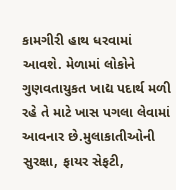કામગીરી હાથ ધરવામાં આવશે. મેળામાં લોકોને ગુણવતાયુકત ખાદ્ય પદાર્થ મળી રહે તે માટે ખાસ પગલા લેવામાં આવનાર છે.મુલાકાતીઓની સુરક્ષા, ફાયર સેફટી,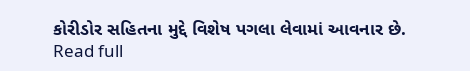કોરીડોર સહિતના મુદ્દે વિશેષ પગલા લેવામાં આવનાર છે.
Read full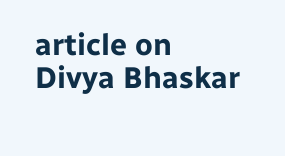article on Divya Bhaskar